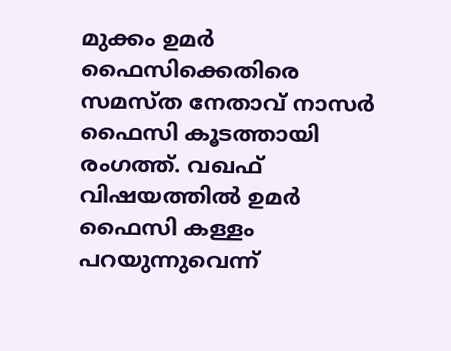മുക്കം ഉമർ ഫൈസിക്കെതിരെ സമസ്ത നേതാവ് നാസർ ഫൈസി കൂടത്തായി രംഗത്ത്. വഖഫ് വിഷയത്തിൽ ഉമർ ഫൈസി കള്ളം പറയുന്നുവെന്ന്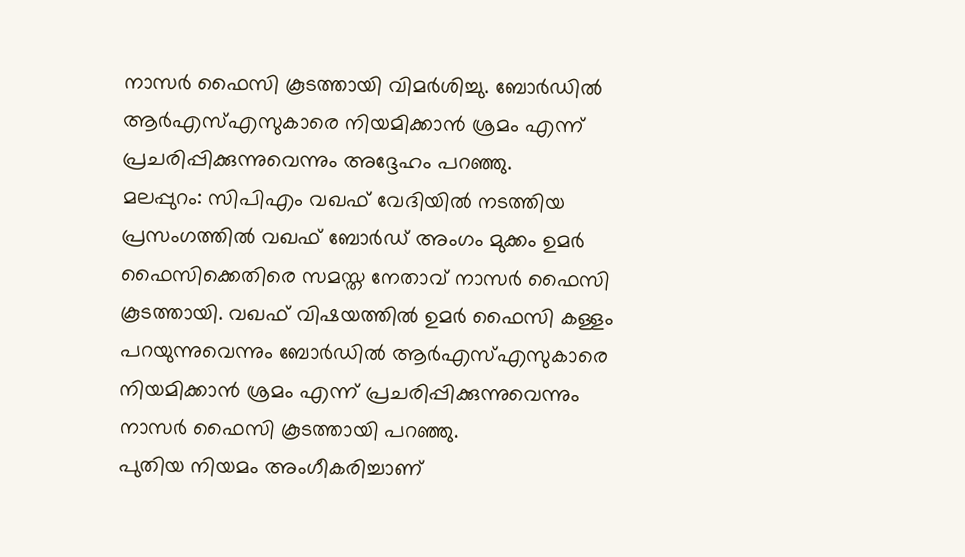നാസർ ഫൈസി കൂടത്തായി വിമർശിച്ചു. ബോർഡിൽ ആർഎസ്എസുകാരെ നിയമിക്കാൻ ശ്രമം എന്ന് പ്രചരിപ്പിക്കുന്നുവെന്നും അദ്ദേഹം പറഞ്ഞു.
മലപ്പുറം: സിപിഎം വഖഫ് വേദിയിൽ നടത്തിയ പ്രസംഗത്തിൽ വഖഫ് ബോർഡ് അംഗം മുക്കം ഉമർ ഫൈസിക്കെതിരെ സമസ്ത നേതാവ് നാസർ ഫൈസി കൂടത്തായി. വഖഫ് വിഷയത്തിൽ ഉമർ ഫൈസി കള്ളം പറയുന്നുവെന്നും ബോർഡിൽ ആർഎസ്എസുകാരെ നിയമിക്കാൻ ശ്രമം എന്ന് പ്രചരിപ്പിക്കുന്നുവെന്നും നാസർ ഫൈസി കൂടത്തായി പറഞ്ഞു.
പുതിയ നിയമം അംഗീകരിച്ചാണ്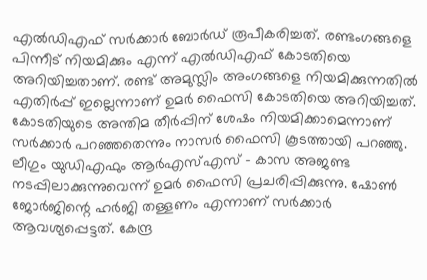എൽഡിഎഫ് സർക്കാർ ബോർഡ് രൂപീകരിച്ചത്. രണ്ടംഗങ്ങളെ പിന്നീട് നിയമിക്കും എന്ന് എൽഡിഎഫ് കോടതിയെ അറിയിച്ചതാണ്. രണ്ട് അമുസ്ലിം അംഗങ്ങളെ നിയമിക്കുന്നതിൽ എതിർപ്പ് ഇല്ലെന്നാണ് ഉമർ ഫൈസി കോടതിയെ അറിയിച്ചത്. കോടതിയുടെ അന്തിമ തീർപ്പിന് ശേഷം നിയമിക്കാമെന്നാണ് സർക്കാർ പറഞ്ഞതെന്നും നാസർ ഫൈസി കൂടത്തായി പറഞ്ഞു.
ലീഗും യുഡിഎഫും ആർഎസ്എസ് - കാസ അജണ്ട നടപ്പിലാക്കുന്നുവെന്ന് ഉമർ ഫൈസി പ്രചരിപ്പിക്കുന്നു. ഷോൺ ജോർജിന്റെ ഹർജി തള്ളണം എന്നാണ് സർക്കാർ ആവശ്യപ്പെട്ടത്. കേന്ദ്ര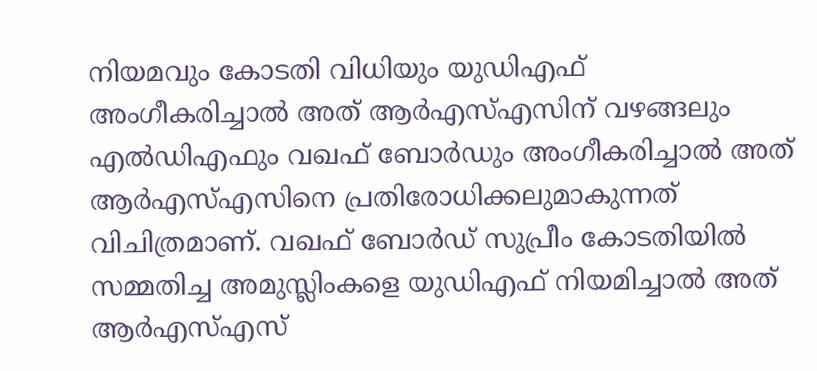നിയമവും കോടതി വിധിയും യുഡിഎഫ് അംഗീകരിച്ചാൽ അത് ആർഎസ്എസിന് വഴങ്ങലും എൽഡിഎഫും വഖഫ് ബോർഡും അംഗീകരിച്ചാൽ അത് ആർഎസ്എസിനെ പ്രതിരോധിക്കലുമാകുന്നത് വിചിത്രമാണ്. വഖഫ് ബോർഡ് സുപ്രീം കോടതിയിൽ സമ്മതിച്ച അമുസ്ലിംകളെ യുഡിഎഫ് നിയമിച്ചാൽ അത് ആർഎസ്എസ്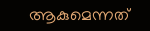ആകുമെന്നത്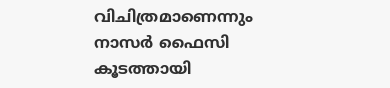വിചിത്രമാണെന്നും നാസർ ഫൈസി കൂടത്തായി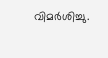വിമർശിച്ചു.